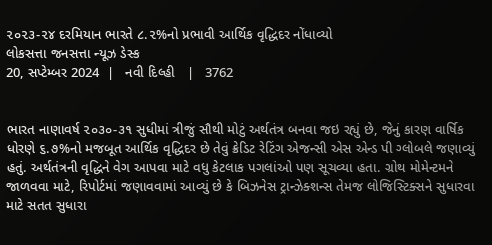૨૦૨૩-૨૪ દરમિયાન ભારતે ૮.૨%નો પ્રભાવી આર્થિક વૃદ્ધિદર નોંધાવ્યો
લોકસત્તા જનસત્તા ન્યૂઝ ડેસ્ક
20, સપ્ટેમ્બર 2024  |   નવી દિલ્હી   |   3762


ભારત નાણાવર્ષ ૨૦૩૦-૩૧ સુધીમાં ત્રીજું સૌથી મોટું અર્થતંત્ર બનવા જઇ રહ્યું છે, જેનું કારણ વાર્ષિક ધોરણે ૬.૭%નો મજબૂત આર્થિક વૃદ્ધિદર છે તેવું ક્રેડિટ રેટિંગ એજન્સી એસ એન્ડ પી ગ્લોબલે જણાવ્યું હતું. અર્થતંત્રની વૃદ્ધિને વેગ આપવા માટે વધુ કેટલાક પગલાંઓ પણ સૂચવ્યા હતા. ગ્રોથ મોમેન્ટમને જાળવવા માટે, રિપોર્ટમાં જણાવવામાં આવ્યું છે કે બિઝનેસ ટ્રાન્ઝેક્શન્સ તેમજ લોજિસ્ટિક્સને સુધારવા માટે સતત સુધારા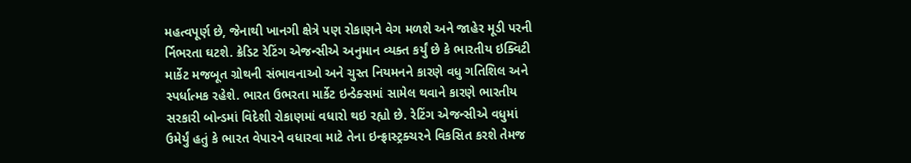મહત્વપૂર્ણ છે, જેનાથી ખાનગી ક્ષેત્રે પણ રોકાણને વેગ મળશે અને જાહેર મૂડી પરની ર્નિભરતા ઘટશે. ક્રેડિટ રેટિંગ એજન્સીએ અનુમાન વ્યક્ત કર્યું છે કે ભારતીય ઇક્વિટી માર્કેટ મજબૂત ગ્રોથની સંભાવનાઓ અને ચુસ્ત નિયમનને કારણે વધુ ગતિશિલ અને સ્પર્ધાત્મક રહેશે. ભારત ઉભરતા માર્કેટ ઇન્ડેક્સમાં સામેલ થવાને કારણે ભારતીય સરકારી બોન્ડમાં વિદેશી રોકાણમાં વધારો થઇ રહ્યો છે. રેટિંગ એજન્સીએ વધુમાં ઉમેર્યું હતું કે ભારત વેપારને વધારવા માટે તેના ઇન્ફ્રાસ્ટ્રક્ચરને વિકસિત કરશે તેમજ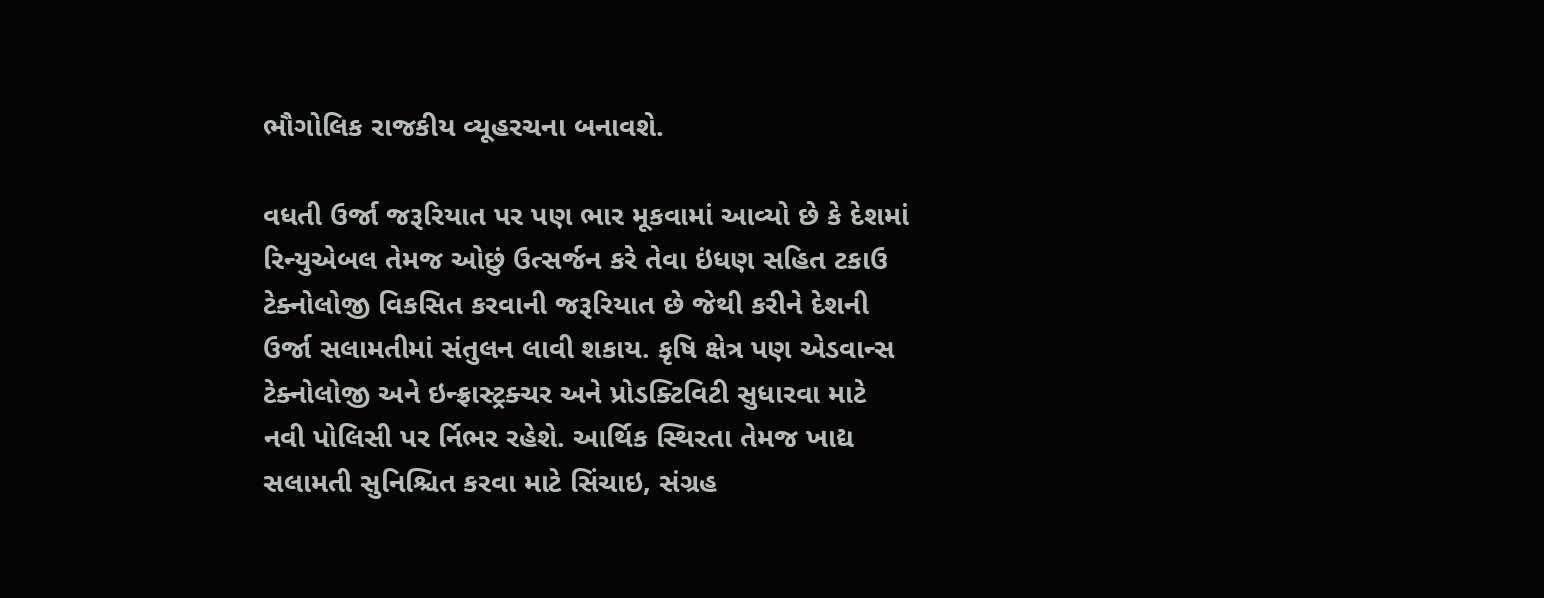ભૌગોલિક રાજકીય વ્યૂહરચના બનાવશે.

વધતી ઉર્જા જરૂરિયાત પર પણ ભાર મૂકવામાં આવ્યો છે કે દેશમાં રિન્યુએબલ તેમજ ઓછું ઉત્સર્જન કરે તેવા ઇંધણ સહિત ટકાઉ ટેક્નોલોજી વિકસિત કરવાની જરૂરિયાત છે જેથી કરીને દેશની ઉર્જા સલામતીમાં સંતુલન લાવી શકાય. કૃષિ ક્ષેત્ર પણ એડવાન્સ ટેક્નોલોજી અને ઇન્ફ્રાસ્ટ્રક્ચર અને પ્રોડક્ટિવિટી સુધારવા માટે નવી પોલિસી પર ર્નિભર રહેશે. આર્થિક સ્થિરતા તેમજ ખાદ્ય સલામતી સુનિશ્ચિત કરવા માટે સિંચાઇ, સંગ્રહ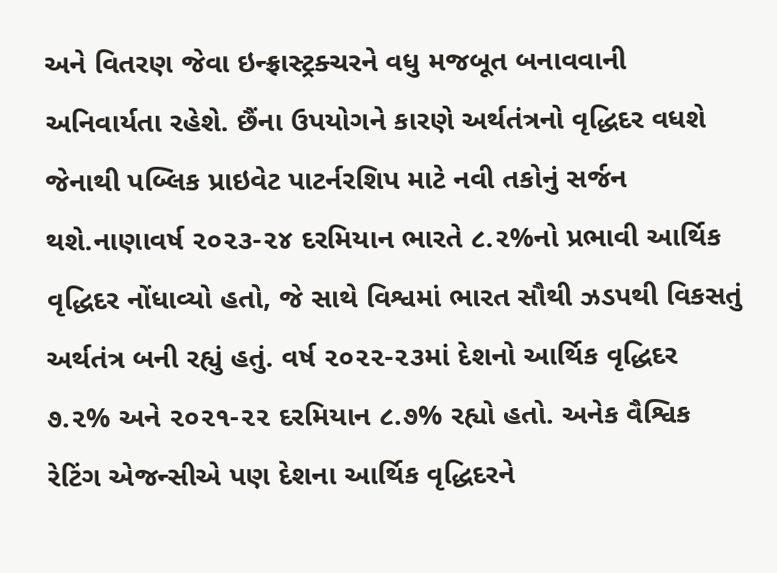અને વિતરણ જેવા ઇન્ફ્રાસ્ટ્રક્ચરને વધુ મજબૂત બનાવવાની અનિવાર્યતા રહેશે. છૈંના ઉપયોગને કારણે અર્થતંત્રનો વૃદ્ધિદર વધશે જેનાથી પબ્લિક પ્રાઇવેટ પાટર્નરશિપ માટે નવી તકોનું સર્જન થશે.નાણાવર્ષ ૨૦૨૩-૨૪ દરમિયાન ભારતે ૮.૨%નો પ્રભાવી આર્થિક વૃદ્ધિદર નોંધાવ્યો હતો, જે સાથે વિશ્વમાં ભારત સૌથી ઝડપથી વિકસતું અર્થતંત્ર બની રહ્યું હતું. વર્ષ ૨૦૨૨-૨૩માં દેશનો આર્થિક વૃદ્ધિદર ૭.૨% અને ૨૦૨૧-૨૨ દરમિયાન ૮.૭% રહ્યો હતો. અનેક વૈશ્વિક રેટિંગ એજન્સીએ પણ દેશના આર્થિક વૃદ્ધિદરને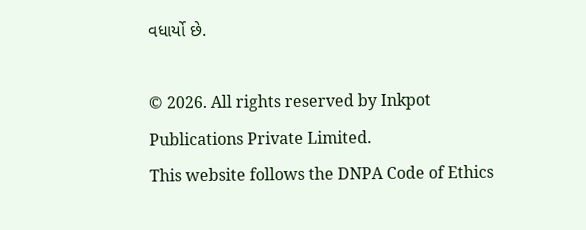વધાર્યો છે.

© 2026. All rights reserved by Inkpot Publications Private Limited.
This website follows the DNPA Code of Ethics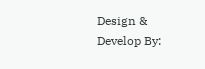Design & Develop By: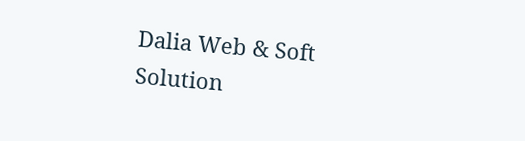Dalia Web & Soft Solution